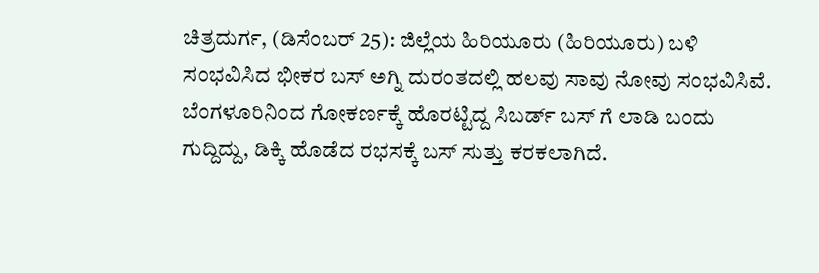ಚಿತ್ರದುರ್ಗ, (ಡಿಸೆಂಬರ್ 25): ಜಿಲ್ಲೆಯ ಹಿರಿಯೂರು (ಹಿರಿಯೂರು) ಬಳಿ ಸಂಭವಿಸಿದ ಭೀಕರ ಬಸ್ ಅಗ್ನಿ ದುರಂತದಲ್ಲಿ ಹಲವು ಸಾವು ನೋವು ಸಂಭವಿಸಿವೆ. ಬೆಂಗಳೂರಿನಿಂದ ಗೋಕರ್ಣಕ್ಕೆ ಹೊರಟ್ಟಿದ್ದ ಸಿಬರ್ಡ್ ಬಸ್ ಗೆ ಲಾಡಿ ಬಂದು ಗುದ್ದಿದ್ದು, ಡಿಕ್ಕಿ ಹೊಡೆದ ರಭಸಕ್ಕೆ ಬಸ್ ಸುತ್ತು ಕರಕಲಾಗಿದೆ.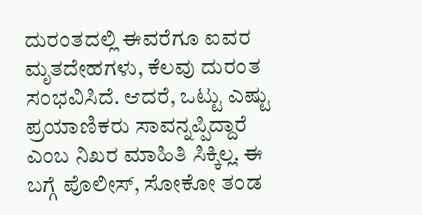ದುರಂತದಲ್ಲಿ ಈವರೆಗೂ ಐವರ ಮೃತದೇಹಗಳು, ಕೆಲವು ದುರಂತ ಸಂಭವಿಸಿದೆ. ಆದರೆ, ಒಟ್ಟು ಎಷ್ಟು ಪ್ರಯಾಣಿಕರು ಸಾವನ್ನಪ್ಪಿದ್ದಾರೆ ಎಂಬ ನಿಖರ ಮಾಹಿತಿ ಸಿಕ್ಕಿಲ್ಲ. ಈ ಬಗ್ಗೆ ಪೊಲೀಸ್, ಸೋಕೋ ತಂಡ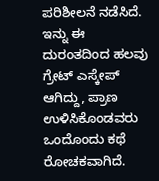ಪರಿಶೀಲನೆ ನಡೆಸಿದೆ. ಇನ್ನು ಈ ದುರಂತದಿಂದ ಹಲವು ಗ್ರೇಟ್ ಎಸ್ಕೇಪ್ ಆಗಿದ್ದು, ಪ್ರಾಣ ಉಳಿಸಿಕೊಂಡವರು ಒಂದೊಂದು ಕಥೆ ರೋಚಕವಾಗಿದೆ.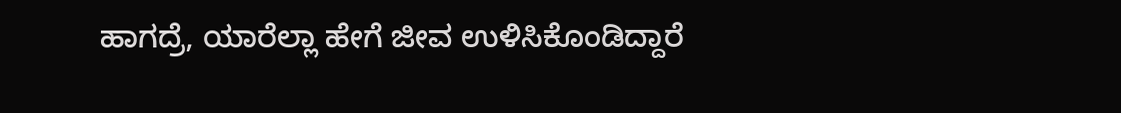ಹಾಗದ್ರೆ, ಯಾರೆಲ್ಲಾ ಹೇಗೆ ಜೀವ ಉಳಿಸಿಕೊಂಡಿದ್ದಾರೆ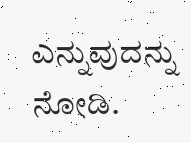ಎನ್ನುವುದನ್ನು ನೋಡಿ.